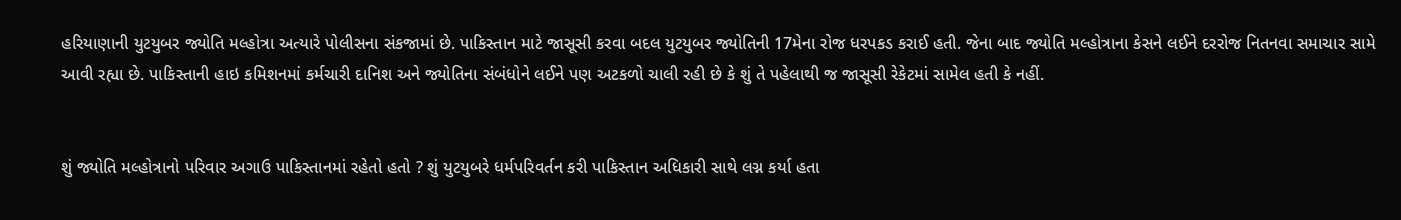હરિયાણાની યુટયુબર જ્યોતિ મલ્હોત્રા અત્યારે પોલીસના સંકજામાં છે. પાકિસ્તાન માટે જાસૂસી કરવા બદલ યુટયુબર જ્યોતિની 17મેના રોજ ધરપકડ કરાઈ હતી. જેના બાદ જ્યોતિ મલ્હોત્રાના કેસને લઈને દરરોજ નિતનવા સમાચાર સામે આવી રહ્યા છે. પાકિસ્તાની હાઇ કમિશનમાં કર્મચારી દાનિશ અને જ્યોતિના સંબંધોને લઈને પણ અટકળો ચાલી રહી છે કે શું તે પહેલાથી જ જાસૂસી રેકેટમાં સામેલ હતી કે નહીં.


શું જ્યોતિ મલ્હોત્રાનો પરિવાર અગાઉ પાકિસ્તાનમાં રહેતો હતો ? શું યુટયુબરે ધર્મપરિવર્તન કરી પાકિસ્તાન અધિકારી સાથે લગ્ન કર્યા હતા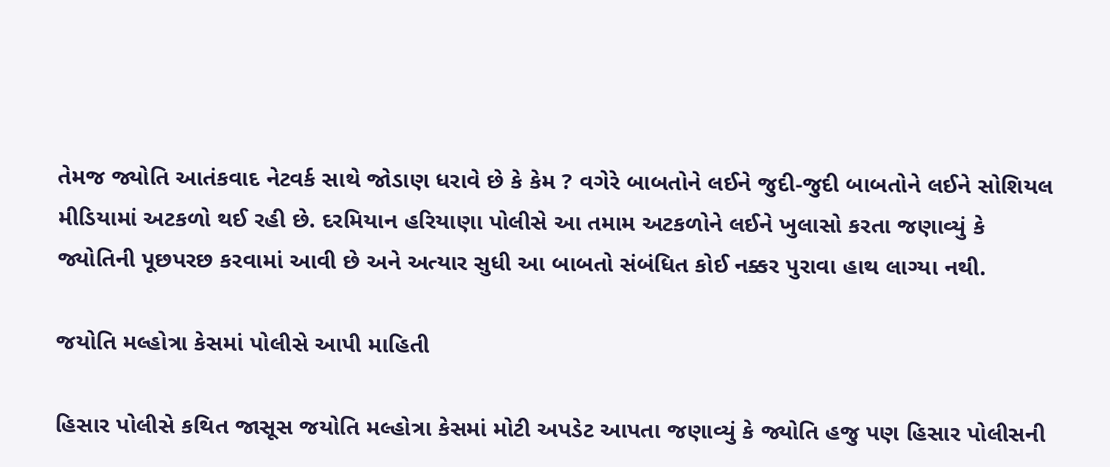તેમજ જ્યોતિ આતંકવાદ નેટવર્ક સાથે જોડાણ ધરાવે છે કે કેમ ? વગેરે બાબતોને લઈને જુદી-જુદી બાબતોને લઈને સોશિયલ મીડિયામાં અટકળો થઈ રહી છે. દરમિયાન હરિયાણા પોલીસે આ તમામ અટકળોને લઈને ખુલાસો કરતા જણાવ્યું કે જ્યોતિની પૂછપરછ કરવામાં આવી છે અને અત્યાર સુધી આ બાબતો સંબંધિત કોઈ નક્કર પુરાવા હાથ લાગ્યા નથી.

જયોતિ મલ્હોત્રા કેસમાં પોલીસે આપી માહિતી

હિસાર પોલીસે કથિત જાસૂસ જયોતિ મલ્હોત્રા કેસમાં મોટી અપડેટ આપતા જણાવ્યું કે જ્યોતિ હજુ પણ હિસાર પોલીસની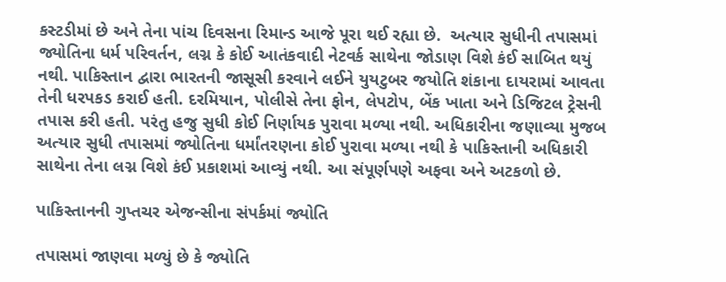કસ્ટડીમાં છે અને તેના પાંચ દિવસના રિમાન્ડ આજે પૂરા થઈ રહ્યા છે.  અત્યાર સુધીની તપાસમાં જ્યોતિના ધર્મ પરિવર્તન, લગ્ન કે કોઈ આતંકવાદી નેટવર્ક સાથેના જોડાણ વિશે કંઈ સાબિત થયું નથી. પાકિસ્તાન દ્વારા ભારતની જાસૂસી કરવાને લઈને યુયટુબર જયોતિ શંકાના દાયરામાં આવતા તેની ધરપકડ કરાઈ હતી. દરમિયાન, પોલીસે તેના ફોન, લેપટોપ, બેંક ખાતા અને ડિજિટલ ટ્રેસની તપાસ કરી હતી. પરંતુ હજુ સુધી કોઈ નિર્ણાયક પુરાવા મળ્યા નથી. અધિકારીના જણાવ્યા મુજબ અત્યાર સુધી તપાસમાં જ્યોતિના ધર્માંતરણના કોઈ પુરાવા મળ્યા નથી કે પાકિસ્તાની અધિકારી સાથેના તેના લગ્ન વિશે કંઈ પ્રકાશમાં આવ્યું નથી. આ સંપૂર્ણપણે અફવા અને અટકળો છે.

પાકિસ્તાનની ગુપ્તચર એજન્સીના સંપર્કમાં જ્યોતિ

તપાસમાં જાણવા મળ્યું છે કે જ્યોતિ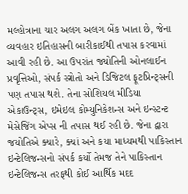મલ્હોત્રાના ચાર અલગ અલગ બેંક ખાતા છે, જેના વ્યવહાર ઇતિહાસની બારીકાઈથી તપાસ કરવામાં આવી રહી છે. આ ઉપરાંત જ્યોતિની ઓનલાઈન પ્રવૃત્તિઓ, સંપર્ક સ્ત્રોતો અને ડિજિટલ ફૂટપ્રિન્ટ્સની પણ તપાસ થશે. તેના સોશિયલ મીડિયા એકાઉન્ટ્સ, ઇમેઇલ કોમ્યુનિકેશન્સ અને ઇન્સ્ટન્ટ મેસેજિંગ એપ્સ ની તપાસ થઈ રહી છે. જેના દ્વારા  જયોતિએ ક્યારે, ક્યાં અને કયા માધ્યમથી પાકિસ્તાન ઇન્ટેલિજન્સનો સંપર્ક કર્યો તેમજ તેને પાકિસ્તાન ઇન્ટેલિજન્સ તરફથી કોઈ આર્થિક મદદ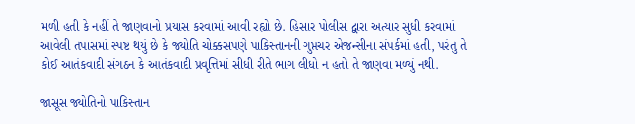મળી હતી કે નહીં તે જાણવાનો પ્રયાસ કરવામાં આવી રહ્યો છે. હિસાર પોલીસ દ્વારા અત્યાર સુધી કરવામાં આવેલી તપાસમાં સ્પષ્ટ થયું છે કે જ્યોતિ ચોક્કસપણે પાકિસ્તાનની ગુપ્તચર એજન્સીના સંપર્કમાં હતી, પરંતુ તે કોઈ આતંકવાદી સંગઠન કે આતંકવાદી પ્રવૃત્તિમાં સીધી રીતે ભાગ લીધો ન હતો તે જાણવા મળ્યું નથી.

જાસૂસ જ્યોતિનો પાકિસ્તાન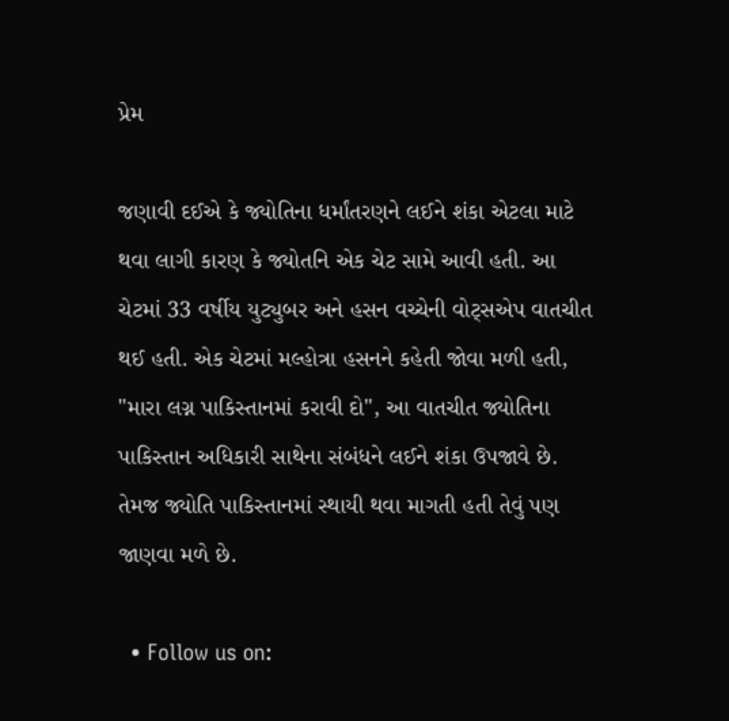પ્રેમ

જણાવી દઈએ કે જ્યોતિના ધર્માંતરણને લઈને શંકા એટલા માટે થવા લાગી કારણ કે જ્યોતનિ એક ચેટ સામે આવી હતી. આ ચેટમાં 33 વર્ષીય યુટ્યુબર અને હસન વચ્ચેની વોટ્સએપ વાતચીત થઈ હતી. એક ચેટમાં મલ્હોત્રા હસનને કહેતી જોવા મળી હતી, "મારા લગ્ન પાકિસ્તાનમાં કરાવી દો", આ વાતચીત જ્યોતિના પાકિસ્તાન અધિકારી સાથેના સંબંધને લઈને શંકા ઉપજાવે છે. તેમજ જ્યોતિ પાકિસ્તાનમાં સ્થાયી થવા માગતી હતી તેવું પણ જાણવા મળે છે.

  • Follow us on: